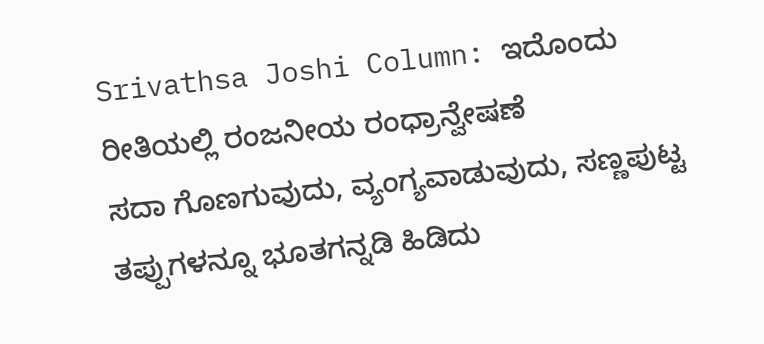Srivathsa Joshi Column: ಇದೊಂದು ರೀತಿಯಲ್ಲಿ ರಂಜನೀಯ ರಂಧ್ರಾನ್ವೇಷಣೆ
ಸದಾ ಗೊಣಗುವುದು, ವ್ಯಂಗ್ಯವಾಡುವುದು, ಸಣ್ಣಪುಟ್ಟ ತಪ್ಪುಗಳನ್ನೂ ಭೂತಗನ್ನಡಿ ಹಿಡಿದು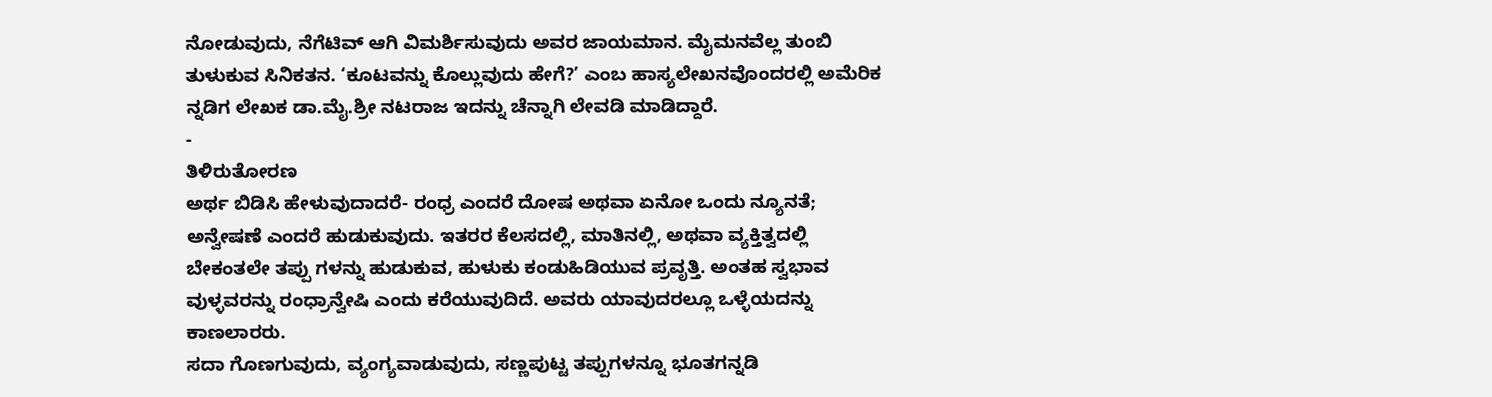ನೋಡುವುದು, ನೆಗೆಟಿವ್ ಆಗಿ ವಿಮರ್ಶಿಸುವುದು ಅವರ ಜಾಯಮಾನ. ಮೈಮನವೆಲ್ಲ ತುಂಬಿ ತುಳುಕುವ ಸಿನಿಕತನ. ‘ಕೂಟವನ್ನು ಕೊಲ್ಲುವುದು ಹೇಗೆ?’ ಎಂಬ ಹಾಸ್ಯಲೇಖನವೊಂದರಲ್ಲಿ ಅಮೆರಿಕ ನ್ನಡಿಗ ಲೇಖಕ ಡಾ.ಮೈ.ಶ್ರೀ ನಟರಾಜ ಇದನ್ನು ಚೆನ್ನಾಗಿ ಲೇವಡಿ ಮಾಡಿದ್ದಾರೆ.
-
ತಿಳಿರುತೋರಣ
ಅರ್ಥ ಬಿಡಿಸಿ ಹೇಳುವುದಾದರೆ- ರಂಧ್ರ ಎಂದರೆ ದೋಷ ಅಥವಾ ಏನೋ ಒಂದು ನ್ಯೂನತೆ; ಅನ್ವೇಷಣೆ ಎಂದರೆ ಹುಡುಕುವುದು. ಇತರರ ಕೆಲಸದಲ್ಲಿ, ಮಾತಿನಲ್ಲಿ, ಅಥವಾ ವ್ಯಕ್ತಿತ್ವದಲ್ಲಿ ಬೇಕಂತಲೇ ತಪ್ಪು ಗಳನ್ನು ಹುಡುಕುವ, ಹುಳುಕು ಕಂಡುಹಿಡಿಯುವ ಪ್ರವೃತ್ತಿ. ಅಂತಹ ಸ್ವಭಾವ ವುಳ್ಳವರನ್ನು ರಂಧ್ರಾನ್ವೇಷಿ ಎಂದು ಕರೆಯುವುದಿದೆ. ಅವರು ಯಾವುದರಲ್ಲೂ ಒಳ್ಳೆಯದನ್ನು ಕಾಣಲಾರರು.
ಸದಾ ಗೊಣಗುವುದು, ವ್ಯಂಗ್ಯವಾಡುವುದು, ಸಣ್ಣಪುಟ್ಟ ತಪ್ಪುಗಳನ್ನೂ ಭೂತಗನ್ನಡಿ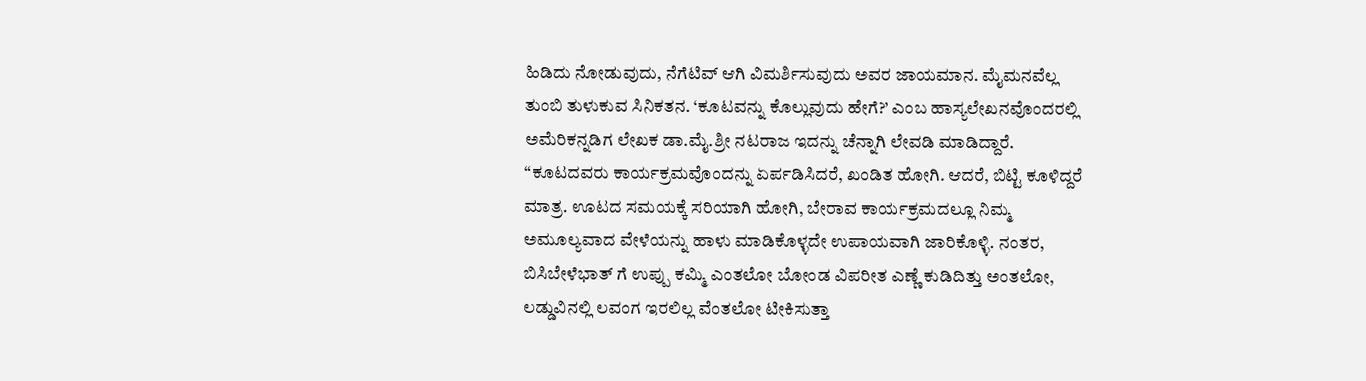ಹಿಡಿದು ನೋಡುವುದು, ನೆಗೆಟಿವ್ ಆಗಿ ವಿಮರ್ಶಿಸುವುದು ಅವರ ಜಾಯಮಾನ. ಮೈಮನವೆಲ್ಲ ತುಂಬಿ ತುಳುಕುವ ಸಿನಿಕತನ. ‘ಕೂಟವನ್ನು ಕೊಲ್ಲುವುದು ಹೇಗೆ?’ ಎಂಬ ಹಾಸ್ಯಲೇಖನವೊಂದರಲ್ಲಿ ಅಮೆರಿಕನ್ನಡಿಗ ಲೇಖಕ ಡಾ.ಮೈ.ಶ್ರೀ ನಟರಾಜ ಇದನ್ನು ಚೆನ್ನಾಗಿ ಲೇವಡಿ ಮಾಡಿದ್ದಾರೆ.
“ಕೂಟದವರು ಕಾರ್ಯಕ್ರಮವೊಂದನ್ನು ಏರ್ಪಡಿಸಿದರೆ, ಖಂಡಿತ ಹೋಗಿ. ಆದರೆ, ಬಿಟ್ಟಿ ಕೂಳಿದ್ದರೆ ಮಾತ್ರ. ಊಟದ ಸಮಯಕ್ಕೆ ಸರಿಯಾಗಿ ಹೋಗಿ, ಬೇರಾವ ಕಾರ್ಯಕ್ರಮದಲ್ಲೂ ನಿಮ್ಮ ಅಮೂಲ್ಯವಾದ ವೇಳೆಯನ್ನು ಹಾಳು ಮಾಡಿಕೊಳ್ಳದೇ ಉಪಾಯವಾಗಿ ಜಾರಿಕೊಳ್ಳಿ. ನಂತರ, ಬಿಸಿಬೇಳೆಭಾತ್ ಗೆ ಉಪ್ಪು ಕಮ್ಮಿ ಎಂತಲೋ ಬೋಂಡ ವಿಪರೀತ ಎಣ್ಣೆ ಕುಡಿದಿತ್ತು ಅಂತಲೋ, ಲಡ್ಡುವಿನಲ್ಲಿ ಲವಂಗ ಇರಲಿಲ್ಲ ವೆಂತಲೋ ಟೀಕಿಸುತ್ತಾ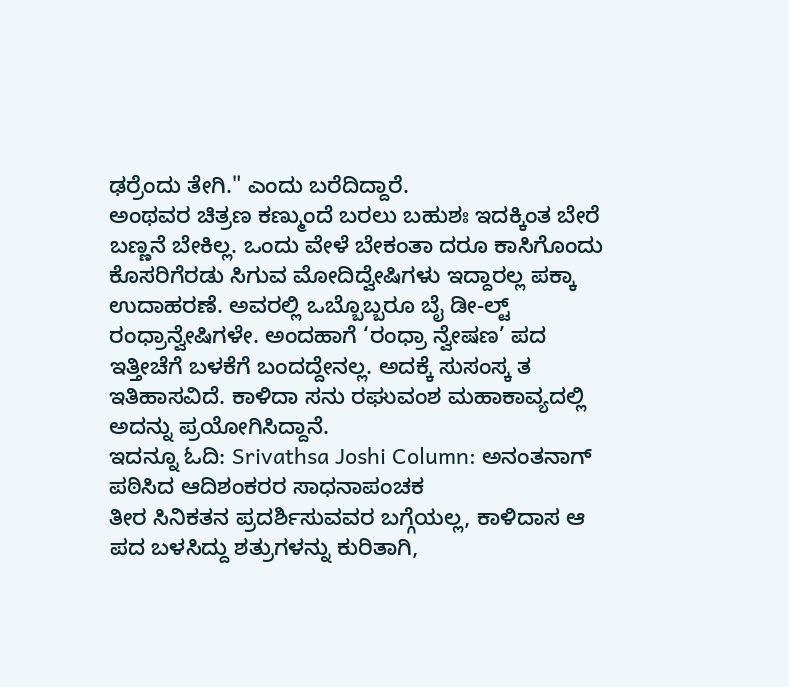ಢರ್ರೆಂದು ತೇಗಿ." ಎಂದು ಬರೆದಿದ್ದಾರೆ.
ಅಂಥವರ ಚಿತ್ರಣ ಕಣ್ಮುಂದೆ ಬರಲು ಬಹುಶಃ ಇದಕ್ಕಿಂತ ಬೇರೆ ಬಣ್ಣನೆ ಬೇಕಿಲ್ಲ. ಒಂದು ವೇಳೆ ಬೇಕಂತಾ ದರೂ ಕಾಸಿಗೊಂದು ಕೊಸರಿಗೆರಡು ಸಿಗುವ ಮೋದಿದ್ವೇಷಿಗಳು ಇದ್ದಾರಲ್ಲ ಪಕ್ಕಾ ಉದಾಹರಣೆ. ಅವರಲ್ಲಿ ಒಬ್ಬೊಬ್ಬರೂ ಬೈ ಡೀ-ಲ್ಟ್ ರಂಧ್ರಾನ್ವೇಷಿಗಳೇ. ಅಂದಹಾಗೆ ‘ರಂಧ್ರಾ ನ್ವೇಷಣ’ ಪದ ಇತ್ತೀಚೆಗೆ ಬಳಕೆಗೆ ಬಂದದ್ದೇನಲ್ಲ. ಅದಕ್ಕೆ ಸುಸಂಸ್ಕ ತ ಇತಿಹಾಸವಿದೆ. ಕಾಳಿದಾ ಸನು ರಘುವಂಶ ಮಹಾಕಾವ್ಯದಲ್ಲಿ ಅದನ್ನು ಪ್ರಯೋಗಿಸಿದ್ದಾನೆ.
ಇದನ್ನೂ ಓದಿ: Srivathsa Joshi Column: ಅನಂತನಾಗ್ ಪಠಿಸಿದ ಆದಿಶಂಕರರ ಸಾಧನಾಪಂಚಕ
ತೀರ ಸಿನಿಕತನ ಪ್ರದರ್ಶಿಸುವವರ ಬಗ್ಗೆಯಲ್ಲ, ಕಾಳಿದಾಸ ಆ ಪದ ಬಳಸಿದ್ದು ಶತ್ರುಗಳನ್ನು ಕುರಿತಾಗಿ,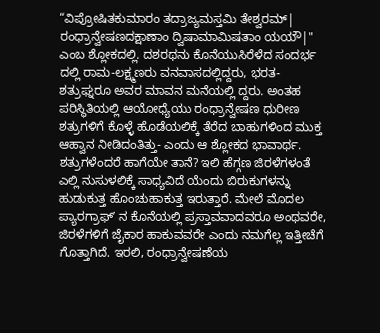“ವಿಪ್ರೋಷಿತಕುಮಾರಂ ತದ್ರಾಜ್ಯಮಸ್ತಮಿ ತೇಶ್ವರಮ್| ರಂಧ್ರಾನ್ವೇಷಣದಕ್ಷಾಣಾಂ ದ್ವಿಷಾಮಾಮಿಷತಾಂ ಯಯೌ|" ಎಂಬ ಶ್ಲೋಕದಲ್ಲಿ. ದಶರಥನು ಕೊನೆಯುಸಿರೆಳೆದ ಸಂದರ್ಭ ದಲ್ಲಿ ರಾಮ-ಲಕ್ಷ್ಮಣರು ವನವಾಸದಲ್ಲಿದ್ದರು, ಭರತ-ಶತ್ರುಘ್ನರೂ ಅವರ ಮಾವನ ಮನೆಯಲ್ಲಿ ದ್ದರು. ಅಂತಹ ಪರಿಸ್ಥಿತಿಯಲ್ಲಿ ಆಯೋಧ್ಯೆಯು ರಂಧ್ರಾನ್ವೇಷಣ ಧುರೀಣ ಶತ್ರುಗಳಿಗೆ ಕೊಳ್ಳೆ ಹೊಡೆಯಲಿಕ್ಕೆ ತೆರೆದ ಬಾಹುಗಳಿಂದ ಮುಕ್ತ ಆಹ್ವಾನ ನೀಡಿದಂತಿತ್ತು- ಎಂದು ಆ ಶ್ಲೋಕದ ಭಾವಾರ್ಥ.
ಶತ್ರುಗಳೆಂದರೆ ಹಾಗೆಯೇ ತಾನೆ? ಇಲಿ ಹೆಗ್ಗಣ ಜಿರಳೆಗಳಂತೆ ಎಲ್ಲಿ ನುಸುಳಲಿಕ್ಕೆ ಸಾಧ್ಯವಿದೆ ಯೆಂದು ಬಿರುಕುಗಳನ್ನು ಹುಡುಕುತ್ತ ಹೊಂಚುಹಾಕುತ್ತ ಇರುತ್ತಾರೆ. ಮೇಲೆ ಮೊದಲ ಪ್ಯಾರಗ್ರಾಫ್ʼ ನ ಕೊನೆಯಲ್ಲಿ ಪ್ರಸ್ತಾವವಾದವರೂ ಅಂಥವರೇ, ಜಿರಳೆಗಳಿಗೆ ಜೈಕಾರ ಹಾಕುವವರೇ ಎಂದು ನಮಗೆಲ್ಲ ಇತ್ತೀಚೆಗೆ ಗೊತ್ತಾಗಿದೆ. ಇರಲಿ, ರಂಧ್ರಾನ್ವೇಷಣೆಯ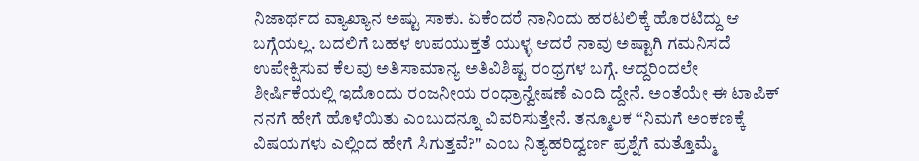ನಿಜಾರ್ಥದ ವ್ಯಾಖ್ಯಾನ ಅಷ್ಟು ಸಾಕು. ಏಕೆಂದರೆ ನಾನಿಂದು ಹರಟಲಿಕ್ಕೆ ಹೊರಟಿದ್ದು ಆ ಬಗ್ಗೆಯಲ್ಲ. ಬದಲಿಗೆ ಬಹಳ ಉಪಯುಕ್ತತೆ ಯುಳ್ಳ ಆದರೆ ನಾವು ಅಷ್ಟಾಗಿ ಗಮನಿಸದೆ ಉಪೇಕ್ಷಿಸುವ ಕೆಲವು ಅತಿಸಾಮಾನ್ಯ ಅತಿವಿಶಿಷ್ಟ ರಂಧ್ರಗಳ ಬಗ್ಗೆ. ಆದ್ದರಿಂದಲೇ ಶೀರ್ಷಿಕೆಯಲ್ಲಿ ಇದೊಂದು ರಂಜನೀಯ ರಂಧ್ರಾನ್ವೇಷಣೆ ಎಂದಿ ದ್ದೇನೆ. ಅಂತೆಯೇ ಈ ಟಾಪಿಕ್ ನನಗೆ ಹೇಗೆ ಹೊಳೆಯಿತು ಎಂಬುದನ್ನೂ ವಿವರಿಸುತ್ತೇನೆ. ತನ್ಮೂಲಕ “ನಿಮಗೆ ಅಂಕಣಕ್ಕೆ ವಿಷಯಗಳು ಎಲ್ಲಿಂದ ಹೇಗೆ ಸಿಗುತ್ತವೆ?" ಎಂಬ ನಿತ್ಯಹರಿದ್ವರ್ಣ ಪ್ರಶ್ನೆಗೆ ಮತ್ತೊಮ್ಮೆ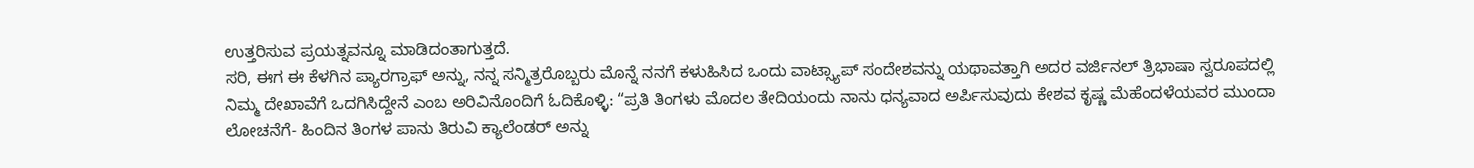ಉತ್ತರಿಸುವ ಪ್ರಯತ್ನವನ್ನೂ ಮಾಡಿದಂತಾಗುತ್ತದೆ.
ಸರಿ, ಈಗ ಈ ಕೆಳಗಿನ ಪ್ಯಾರಗ್ರಾಫ್ ಅನ್ನು, ನನ್ನ ಸನ್ಮಿತ್ರರೊಬ್ಬರು ಮೊನ್ನೆ ನನಗೆ ಕಳುಹಿಸಿದ ಒಂದು ವಾಟ್ಸ್ಯಾಪ್ ಸಂದೇಶವನ್ನು ಯಥಾವತ್ತಾಗಿ ಅದರ ವರ್ಜಿನಲ್ ತ್ರಿಭಾಷಾ ಸ್ವರೂಪದಲ್ಲಿ ನಿಮ್ಮ ದೇಖಾವೆಗೆ ಒದಗಿಸಿದ್ದೇನೆ ಎಂಬ ಅರಿವಿನೊಂದಿಗೆ ಓದಿಕೊಳ್ಳಿ: “ಪ್ರತಿ ತಿಂಗಳು ಮೊದಲ ತೇದಿಯಂದು ನಾನು ಧನ್ಯವಾದ ಅರ್ಪಿಸುವುದು ಕೇಶವ ಕೃಷ್ಣ ಮೆಹೆಂದಳೆಯವರ ಮುಂದಾ ಲೋಚನೆಗೆ- ಹಿಂದಿನ ತಿಂಗಳ ಪಾನು ತಿರುವಿ ಕ್ಯಾಲೆಂಡರ್ ಅನ್ನು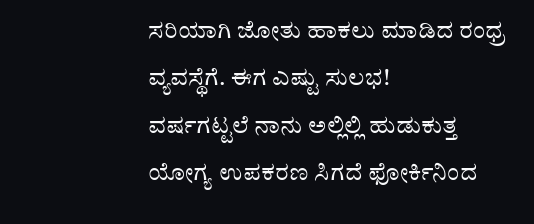ಸರಿಯಾಗಿ ಜೋತು ಹಾಕಲು ಮಾಡಿದ ರಂಧ್ರ ವ್ಯವಸ್ಥೆಗೆ. ಈಗ ಎಷ್ಟು ಸುಲಭ!
ವರ್ಷಗಟ್ಟಲೆ ನಾನು ಅಲ್ಲಿಲ್ಲಿ ಹುಡುಕುತ್ತ ಯೋಗ್ಯ ಉಪಕರಣ ಸಿಗದೆ ಫೋರ್ಕಿನಿಂದ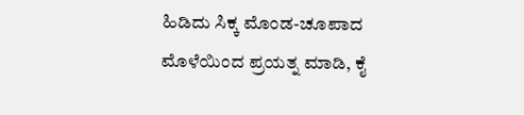ಹಿಡಿದು ಸಿಕ್ಕ ಮೊಂಡ-ಚೂಪಾದ ಮೊಳೆಯಿಂದ ಪ್ರಯತ್ನ ಮಾಡಿ, ಕೈ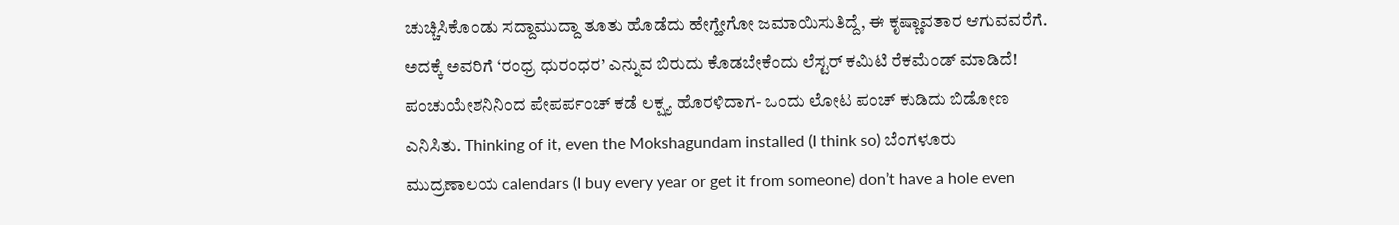ಚುಚ್ಚಿಸಿಕೊಂಡು ಸದ್ದಾಮುದ್ದಾ ತೂತು ಹೊಡೆದು ಹೇಗ್ಹೇಗೋ ಜಮಾಯಿಸುತಿದ್ದೆ, ಈ ಕೃಷ್ಣಾವತಾರ ಆಗುವವರೆಗೆ. ಅದಕ್ಕೆ ಅವರಿಗೆ ‘ರಂಧ್ರ ಧುರಂಧರ’ ಎನ್ನುವ ಬಿರುದು ಕೊಡಬೇಕೆಂದು ಲೆಸ್ಟರ್ ಕಮಿಟಿ ರೆಕಮೆಂಡ್ ಮಾಡಿದೆ!
ಪಂಚುಯೇಶನಿನಿಂದ ಪೇಪರ್ಪಂಚ್ ಕಡೆ ಲಕ್ಷ್ಯ ಹೊರಳಿದಾಗ- ಒಂದು ಲೋಟ ಪಂಚ್ ಕುಡಿದು ಬಿಡೋಣ ಎನಿಸಿತು. Thinking of it, even the Mokshagundam installed (I think so) ಬೆಂಗಳೂರು ಮುದ್ರಣಾಲಯ calendars (I buy every year or get it from someone) don’t have a hole even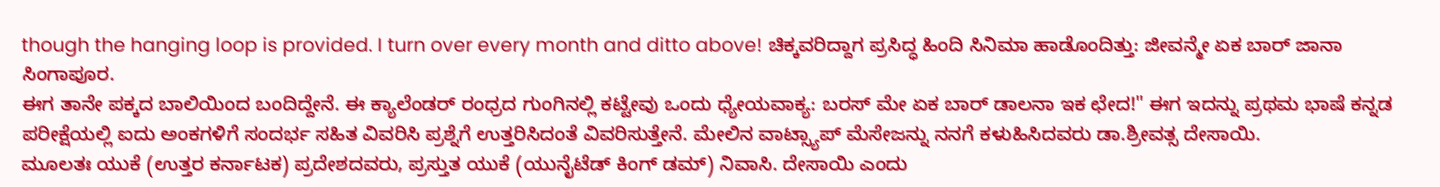though the hanging loop is provided. I turn over every month and ditto above! ಚಿಕ್ಕವರಿದ್ದಾಗ ಪ್ರಸಿದ್ಧ ಹಿಂದಿ ಸಿನಿಮಾ ಹಾಡೊಂದಿತ್ತು: ಜೀವನ್ಮೇ ಏಕ ಬಾರ್ ಜಾನಾ ಸಿಂಗಾಪೂರ.
ಈಗ ತಾನೇ ಪಕ್ಕದ ಬಾಲಿಯಿಂದ ಬಂದಿದ್ದೇನೆ. ಈ ಕ್ಯಾಲೆಂಡರ್ ರಂಧ್ರದ ಗುಂಗಿನಲ್ಲಿ ಕಟ್ಟೇವು ಒಂದು ಧ್ಯೇಯವಾಕ್ಯ: ಬರಸ್ ಮೇ ಏಕ ಬಾರ್ ಡಾಲನಾ ಇಕ ಛೇದ!" ಈಗ ಇದನ್ನು ಪ್ರಥಮ ಭಾಷೆ ಕನ್ನಡ ಪರೀಕ್ಷೆಯಲ್ಲಿ ಐದು ಅಂಕಗಳಿಗೆ ಸಂದರ್ಭ ಸಹಿತ ವಿವರಿಸಿ ಪ್ರಶ್ನೆಗೆ ಉತ್ತರಿಸಿದಂತೆ ವಿವರಿಸುತ್ತೇನೆ. ಮೇಲಿನ ವಾಟ್ಸ್ಯಾಪ್ ಮೆಸೇಜನ್ನು ನನಗೆ ಕಳುಹಿಸಿದವರು ಡಾ.ಶ್ರೀವತ್ಸ ದೇಸಾಯಿ.
ಮೂಲತಃ ಯುಕೆ (ಉತ್ತರ ಕರ್ನಾಟಕ) ಪ್ರದೇಶದವರು, ಪ್ರಸ್ತುತ ಯುಕೆ (ಯುನೈಟೆಡ್ ಕಿಂಗ್ ಡಮ್) ನಿವಾಸಿ. ದೇಸಾಯಿ ಎಂದು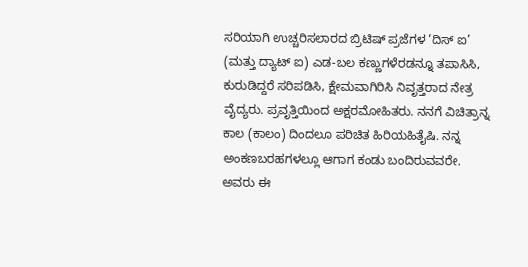ಸರಿಯಾಗಿ ಉಚ್ಚರಿಸಲಾರದ ಬ್ರಿಟಿಷ್ ಪ್ರಜೆಗಳ ‘ದಿಸ್ ಐ’ (ಮತ್ತು ದ್ಯಾಟ್ ಐ) ಎಡ-ಬಲ ಕಣ್ಣುಗಳೆರಡನ್ನೂ ತಪಾಸಿಸಿ, ಕುರುಡಿದ್ದರೆ ಸರಿಪಡಿಸಿ, ಕ್ಷೇಮವಾಗಿರಿಸಿ ನಿವೃತ್ತರಾದ ನೇತ್ರ ವೈದ್ಯರು. ಪ್ರವೃತ್ತಿಯಿಂದ ಅಕ್ಷರಮೋಹಿತರು. ನನಗೆ ವಿಚಿತ್ರಾನ್ನ ಕಾಲ (ಕಾಲಂ) ದಿಂದಲೂ ಪರಿಚಿತ ಹಿರಿಯಹಿತೈಷಿ. ನನ್ನ ಅಂಕಣಬರಹಗಳಲ್ಲೂ ಆಗಾಗ ಕಂಡು ಬಂದಿರುವವರೇ. ಅವರು ಈ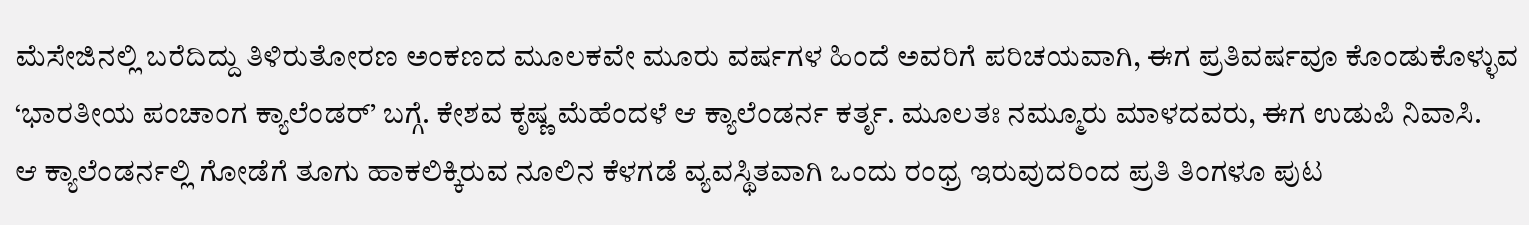ಮೆಸೇಜಿನಲ್ಲಿ ಬರೆದಿದ್ದು ತಿಳಿರುತೋರಣ ಅಂಕಣದ ಮೂಲಕವೇ ಮೂರು ವರ್ಷಗಳ ಹಿಂದೆ ಅವರಿಗೆ ಪರಿಚಯವಾಗಿ, ಈಗ ಪ್ರತಿವರ್ಷವೂ ಕೊಂಡುಕೊಳ್ಳುವ ‘ಭಾರತೀಯ ಪಂಚಾಂಗ ಕ್ಯಾಲೆಂಡರ್’ ಬಗ್ಗೆ. ಕೇಶವ ಕೃಷ್ಣ ಮೆಹೆಂದಳೆ ಆ ಕ್ಯಾಲೆಂಡರ್ನ ಕರ್ತೃ. ಮೂಲತಃ ನಮ್ಮೂರು ಮಾಳದವರು, ಈಗ ಉಡುಪಿ ನಿವಾಸಿ.
ಆ ಕ್ಯಾಲೆಂಡರ್ನಲ್ಲಿ ಗೋಡೆಗೆ ತೂಗು ಹಾಕಲಿಕ್ಕಿರುವ ನೂಲಿನ ಕೆಳಗಡೆ ವ್ಯವಸ್ಥಿತವಾಗಿ ಒಂದು ರಂಧ್ರ ಇರುವುದರಿಂದ ಪ್ರತಿ ತಿಂಗಳೂ ಪುಟ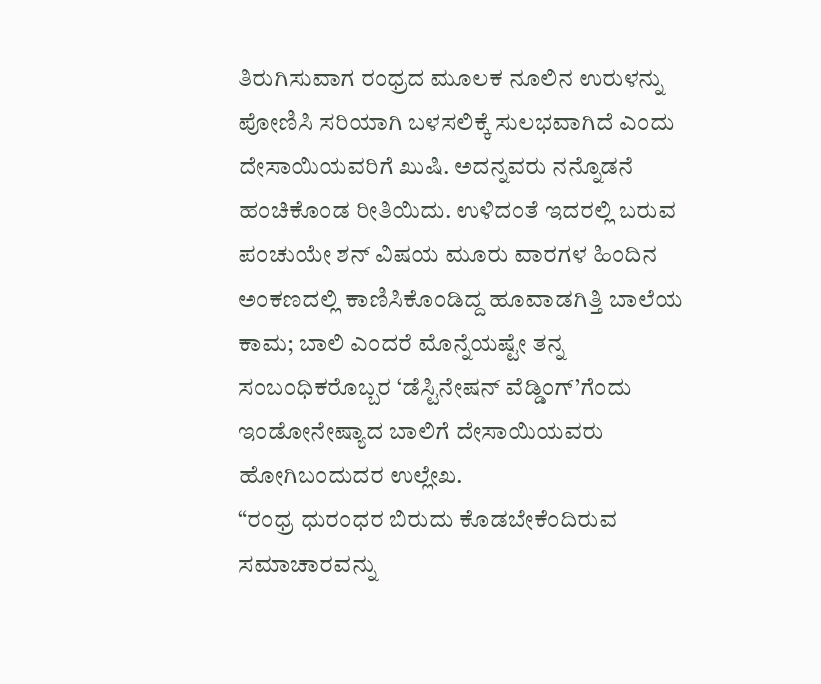ತಿರುಗಿಸುವಾಗ ರಂಧ್ರದ ಮೂಲಕ ನೂಲಿನ ಉರುಳನ್ನು ಪೋಣಿಸಿ ಸರಿಯಾಗಿ ಬಳಸಲಿಕ್ಕೆ ಸುಲಭವಾಗಿದೆ ಎಂದು ದೇಸಾಯಿಯವರಿಗೆ ಖುಷಿ. ಅದನ್ನವರು ನನ್ನೊಡನೆ ಹಂಚಿಕೊಂಡ ರೀತಿಯಿದು. ಉಳಿದಂತೆ ಇದರಲ್ಲಿ ಬರುವ ಪಂಚುಯೇ ಶನ್ ವಿಷಯ ಮೂರು ವಾರಗಳ ಹಿಂದಿನ ಅಂಕಣದಲ್ಲಿ ಕಾಣಿಸಿಕೊಂಡಿದ್ದ ಹೂವಾಡಗಿತ್ತಿ ಬಾಲೆಯ ಕಾಮ; ಬಾಲಿ ಎಂದರೆ ಮೊನ್ನೆಯಷ್ಟೇ ತನ್ನ ಸಂಬಂಧಿಕರೊಬ್ಬರ ‘ಡೆಸ್ಟಿನೇಷನ್ ವೆಡ್ಡಿಂಗ್’ಗೆಂದು ಇಂಡೋನೇಷ್ಯಾದ ಬಾಲಿಗೆ ದೇಸಾಯಿಯವರು ಹೋಗಿಬಂದುದರ ಉಲ್ಲೇಖ.
“ರಂಧ್ರ ಧುರಂಧರ ಬಿರುದು ಕೊಡಬೇಕೆಂದಿರುವ ಸಮಾಚಾರವನ್ನು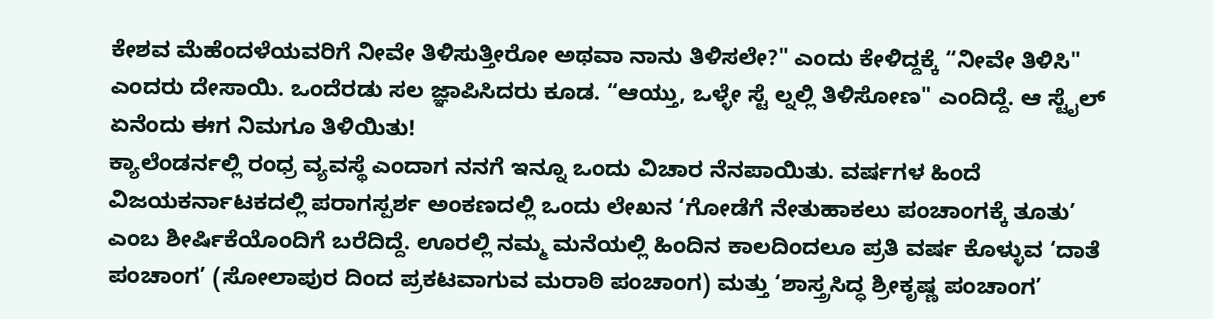ಕೇಶವ ಮೆಹೆಂದಳೆಯವರಿಗೆ ನೀವೇ ತಿಳಿಸುತ್ತೀರೋ ಅಥವಾ ನಾನು ತಿಳಿಸಲೇ?" ಎಂದು ಕೇಳಿದ್ದಕ್ಕೆ “ನೀವೇ ತಿಳಿಸಿ" ಎಂದರು ದೇಸಾಯಿ. ಒಂದೆರಡು ಸಲ ಜ್ಞಾಪಿಸಿದರು ಕೂಡ. “ಆಯ್ತು, ಒಳ್ಳೇ ಸ್ಟೆ ಲ್ನಲ್ಲಿ ತಿಳಿಸೋಣ" ಎಂದಿದ್ದೆ. ಆ ಸ್ಟೈಲ್ ಏನೆಂದು ಈಗ ನಿಮಗೂ ತಿಳಿಯಿತು!
ಕ್ಯಾಲೆಂಡರ್ನಲ್ಲಿ ರಂಧ್ರ ವ್ಯವಸ್ಥೆ ಎಂದಾಗ ನನಗೆ ಇನ್ನೂ ಒಂದು ವಿಚಾರ ನೆನಪಾಯಿತು. ವರ್ಷಗಳ ಹಿಂದೆ ವಿಜಯಕರ್ನಾಟಕದಲ್ಲಿ ಪರಾಗಸ್ಪರ್ಶ ಅಂಕಣದಲ್ಲಿ ಒಂದು ಲೇಖನ ‘ಗೋಡೆಗೆ ನೇತುಹಾಕಲು ಪಂಚಾಂಗಕ್ಕೆ ತೂತು’ ಎಂಬ ಶೀರ್ಷಿಕೆಯೊಂದಿಗೆ ಬರೆದಿದ್ದೆ. ಊರಲ್ಲಿ ನಮ್ಮ ಮನೆಯಲ್ಲಿ ಹಿಂದಿನ ಕಾಲದಿಂದಲೂ ಪ್ರತಿ ವರ್ಷ ಕೊಳ್ಳುವ ‘ದಾತೆ ಪಂಚಾಂಗ’ (ಸೋಲಾಪುರ ದಿಂದ ಪ್ರಕಟವಾಗುವ ಮರಾಠಿ ಪಂಚಾಂಗ) ಮತ್ತು ‘ಶಾಸ್ತ್ರಸಿದ್ಧ ಶ್ರೀಕೃಷ್ಣ ಪಂಚಾಂಗ’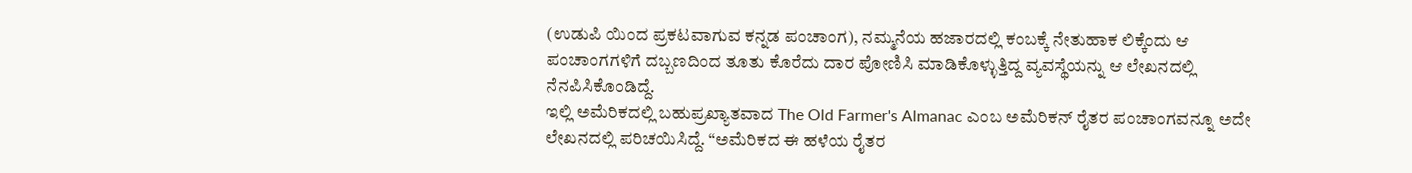(ಉಡುಪಿ ಯಿಂದ ಪ್ರಕಟವಾಗುವ ಕನ್ನಡ ಪಂಚಾಂಗ), ನಮ್ಮನೆಯ ಹಜಾರದಲ್ಲಿ ಕಂಬಕ್ಕೆ ನೇತುಹಾಕ ಲಿಕ್ಕೆಂದು ಆ ಪಂಚಾಂಗಗಳಿಗೆ ದಬ್ಬಣದಿಂದ ತೂತು ಕೊರೆದು ದಾರ ಪೋಣಿಸಿ ಮಾಡಿಕೊಳ್ಳುತ್ತಿದ್ದ ವ್ಯವಸ್ಥೆಯನ್ನು ಆ ಲೇಖನದಲ್ಲಿ ನೆನಪಿಸಿಕೊಂಡಿದ್ದೆ.
ಇಲ್ಲಿ ಅಮೆರಿಕದಲ್ಲಿ ಬಹುಪ್ರಖ್ಯಾತವಾದ The Old Farmer's Almanac ಎಂಬ ಅಮೆರಿಕನ್ ರೈತರ ಪಂಚಾಂಗವನ್ನೂ ಅದೇ ಲೇಖನದಲ್ಲಿ ಪರಿಚಯಿಸಿದ್ದೆ. “ಅಮೆರಿಕದ ಈ ಹಳೆಯ ರೈತರ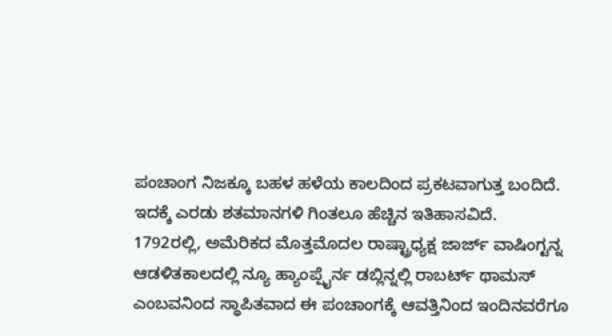ಪಂಚಾಂಗ ನಿಜಕ್ಕೂ ಬಹಳ ಹಳೆಯ ಕಾಲದಿಂದ ಪ್ರಕಟವಾಗುತ್ತ ಬಂದಿದೆ. ಇದಕ್ಕೆ ಎರಡು ಶತಮಾನಗಳಿ ಗಿಂತಲೂ ಹೆಚ್ಚಿನ ಇತಿಹಾಸವಿದೆ.
1792ರಲ್ಲಿ, ಅಮೆರಿಕದ ಮೊತ್ತಮೊದಲ ರಾಷ್ಟ್ರಾಧ್ಯಕ್ಷ ಜಾರ್ಜ್ ವಾಷಿಂಗ್ಟನ್ನ ಆಡಳಿತಕಾಲದಲ್ಲಿ ನ್ಯೂ ಹ್ಯಾಂಪ್ಷೈರ್ನ ಡಬ್ಲಿನ್ನಲ್ಲಿ ರಾಬರ್ಟ್ ಥಾಮಸ್ ಎಂಬವನಿಂದ ಸ್ಥಾಪಿತವಾದ ಈ ಪಂಚಾಂಗಕ್ಕೆ ಆವತ್ತಿನಿಂದ ಇಂದಿನವರೆಗೂ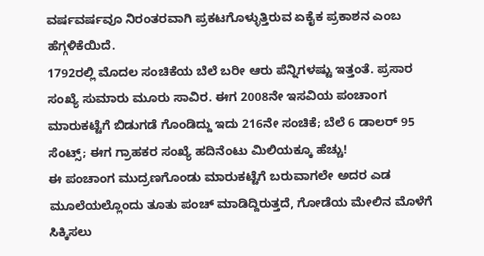ವರ್ಷವರ್ಷವೂ ನಿರಂತರವಾಗಿ ಪ್ರಕಟಗೊಳ್ಳುತ್ತಿರುವ ಏಕೈಕ ಪ್ರಕಾಶನ ಎಂಬ ಹೆಗ್ಗಳಿಕೆಯಿದೆ.
1792ರಲ್ಲಿ ಮೊದಲ ಸಂಚಿಕೆಯ ಬೆಲೆ ಬರೀ ಆರು ಪೆನ್ನಿಗಳಷ್ಟು ಇತ್ತಂತೆ. ಪ್ರಸಾರ ಸಂಖ್ಯೆ ಸುಮಾರು ಮೂರು ಸಾವಿರ. ಈಗ 2008ನೇ ಇಸವಿಯ ಪಂಚಾಂಗ ಮಾರುಕಟ್ಟೆಗೆ ಬಿಡುಗಡೆ ಗೊಂಡಿದ್ದು ಇದು 216ನೇ ಸಂಚಿಕೆ; ಬೆಲೆ 6 ಡಾಲರ್ 95 ಸೆಂಟ್ಸ್; ಈಗ ಗ್ರಾಹಕರ ಸಂಖ್ಯೆ ಹದಿನೆಂಟು ಮಿಲಿಯಕ್ಕೂ ಹೆಚ್ಚು!
ಈ ಪಂಚಾಂಗ ಮುದ್ರಣಗೊಂಡು ಮಾರುಕಟ್ಟೆಗೆ ಬರುವಾಗಲೇ ಅದರ ಎಡ ಮೂಲೆಯಲ್ಲೊಂದು ತೂತು ಪಂಚ್ ಮಾಡಿದ್ದಿರುತ್ತದೆ, ಗೋಡೆಯ ಮೇಲಿನ ಮೊಳೆಗೆ ಸಿಕ್ಕಿಸಲು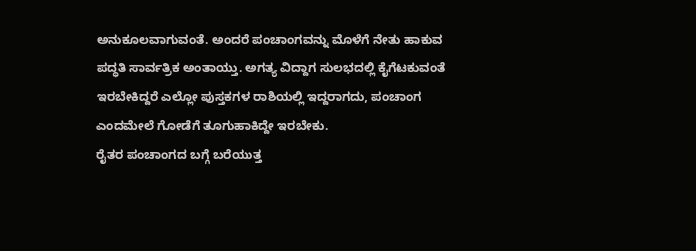ಅನುಕೂಲವಾಗುವಂತೆ. ಅಂದರೆ ಪಂಚಾಂಗವನ್ನು ಮೊಳೆಗೆ ನೇತು ಹಾಕುವ ಪದ್ಧತಿ ಸಾರ್ವತ್ರಿಕ ಅಂತಾಯ್ತು. ಅಗತ್ಯ ವಿದ್ದಾಗ ಸುಲಭದಲ್ಲಿ ಕೈಗೆಟಕುವಂತೆ ಇರಬೇಕಿದ್ದರೆ ಎಲ್ಲೋ ಪುಸ್ತಕಗಳ ರಾಶಿಯಲ್ಲಿ ಇದ್ದರಾಗದು, ಪಂಚಾಂಗ ಎಂದಮೇಲೆ ಗೋಡೆಗೆ ತೂಗುಹಾಕಿದ್ದೇ ಇರಬೇಕು.
ರೈತರ ಪಂಚಾಂಗದ ಬಗ್ಗೆ ಬರೆಯುತ್ತ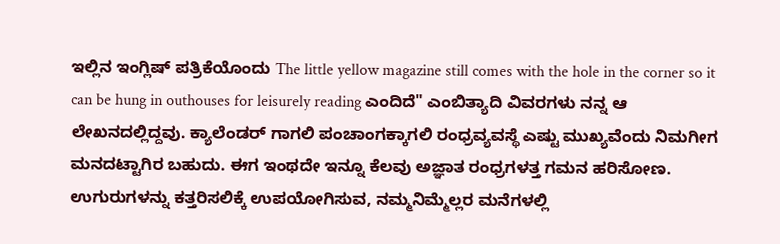ಇಲ್ಲಿನ ಇಂಗ್ಲಿಷ್ ಪತ್ರಿಕೆಯೊಂದು The little yellow magazine still comes with the hole in the corner so it can be hung in outhouses for leisurely reading ಎಂದಿದೆ" ಎಂಬಿತ್ಯಾದಿ ವಿವರಗಳು ನನ್ನ ಆ ಲೇಖನದಲ್ಲಿದ್ದವು. ಕ್ಯಾಲೆಂಡರ್ ಗಾಗಲಿ ಪಂಚಾಂಗಕ್ಕಾಗಲಿ ರಂಧ್ರವ್ಯವಸ್ಥೆ ಎಷ್ಟು ಮುಖ್ಯವೆಂದು ನಿಮಗೀಗ ಮನದಟ್ಟಾಗಿರ ಬಹುದು. ಈಗ ಇಂಥದೇ ಇನ್ನೂ ಕೆಲವು ಅಜ್ಞಾತ ರಂಧ್ರಗಳತ್ತ ಗಮನ ಹರಿಸೋಣ.
ಉಗುರುಗಳನ್ನು ಕತ್ತರಿಸಲಿಕ್ಕೆ ಉಪಯೋಗಿಸುವ, ನಮ್ಮನಿಮ್ಮೆಲ್ಲರ ಮನೆಗಳಲ್ಲಿ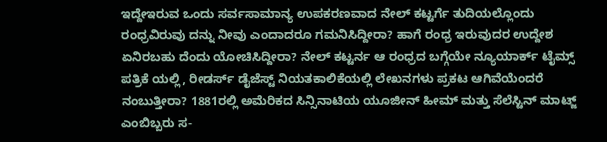ಇದ್ದೇಇರುವ ಒಂದು ಸರ್ವಸಾಮಾನ್ಯ ಉಪಕರಣವಾದ ನೇಲ್ ಕಟ್ಟರ್ಗೆ ತುದಿಯಲ್ಲೊಂದು ರಂಧ್ರವಿರುವು ದನ್ನು ನೀವು ಎಂದಾದರೂ ಗಮನಿಸಿದ್ದೀರಾ? ಹಾಗೆ ರಂಧ್ರ ಇರುವುದರ ಉದ್ದೇಶ ಏನಿರಬಹು ದೆಂದು ಯೋಚಿಸಿದ್ದೀರಾ? ನೇಲ್ ಕಟ್ಟರ್ನ ಆ ರಂಧ್ರದ ಬಗ್ಗೆಯೇ ನ್ಯೂಯಾರ್ಕ್ ಟೈಮ್ಸ್ ಪತ್ರಿಕೆ ಯಲ್ಲಿ, ರೀಡರ್ಸ್ ಡೈಜೆಸ್ಟ್ ನಿಯತಕಾಲಿಕೆಯಲ್ಲಿ ಲೇಖನಗಳು ಪ್ರಕಟ ಆಗಿವೆಯೆಂದರೆ ನಂಬುತ್ತೀರಾ? 1881ರಲ್ಲಿ ಅಮೆರಿಕದ ಸಿನ್ಸಿನಾಟಿಯ ಯೂಜೀನ್ ಹೀಮ್ ಮತ್ತು ಸೆಲೆಸ್ಟಿನ್ ಮಾಟ್ಜ್ ಎಂಬಿಬ್ಬರು ಸ-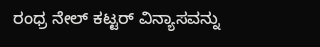ರಂಧ್ರ ನೇಲ್ ಕಟ್ಟರ್ ವಿನ್ಯಾಸವನ್ನು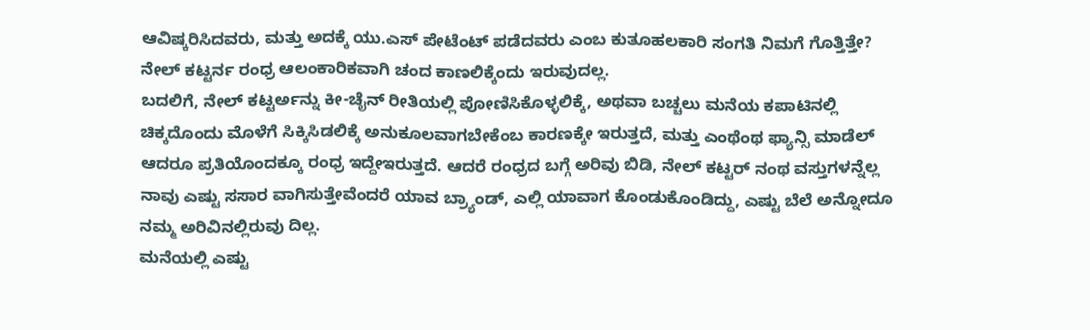ಆವಿಷ್ಕರಿಸಿದವರು, ಮತ್ತು ಅದಕ್ಕೆ ಯು.ಎಸ್ ಪೇಟೆಂಟ್ ಪಡೆದವರು ಎಂಬ ಕುತೂಹಲಕಾರಿ ಸಂಗತಿ ನಿಮಗೆ ಗೊತ್ತಿತ್ತೇ? ನೇಲ್ ಕಟ್ಟರ್ನ ರಂಧ್ರ ಆಲಂಕಾರಿಕವಾಗಿ ಚಂದ ಕಾಣಲಿಕ್ಕೆಂದು ಇರುವುದಲ್ಲ.
ಬದಲಿಗೆ, ನೇಲ್ ಕಟ್ಟರ್ಅನ್ನು ಕೀ-ಚೈನ್ ರೀತಿಯಲ್ಲಿ ಪೋಣಿಸಿಕೊಳ್ಳಲಿಕ್ಕೆ, ಅಥವಾ ಬಚ್ಚಲು ಮನೆಯ ಕಪಾಟಿನಲ್ಲಿ ಚಿಕ್ಕದೊಂದು ಮೊಳೆಗೆ ಸಿಕ್ಕಿಸಿಡಲಿಕ್ಕೆ ಅನುಕೂಲವಾಗಬೇಕೆಂಬ ಕಾರಣಕ್ಕೇ ಇರುತ್ತದೆ, ಮತ್ತು ಎಂಥೆಂಥ ಫ್ಯಾನ್ಸಿ ಮಾಡೆಲ್ ಆದರೂ ಪ್ರತಿಯೊಂದಕ್ಕೂ ರಂಧ್ರ ಇದ್ದೇಇರುತ್ತದೆ. ಆದರೆ ರಂಧ್ರದ ಬಗ್ಗೆ ಅರಿವು ಬಿಡಿ, ನೇಲ್ ಕಟ್ಟರ್ ನಂಥ ವಸ್ತುಗಳನ್ನೆಲ್ಲ ನಾವು ಎಷ್ಟು ಸಸಾರ ವಾಗಿಸುತ್ತೇವೆಂದರೆ ಯಾವ ಬ್ರ್ಯಾಂಡ್, ಎಲ್ಲಿ ಯಾವಾಗ ಕೊಂಡುಕೊಂಡಿದ್ದು, ಎಷ್ಟು ಬೆಲೆ ಅನ್ನೋದೂ ನಮ್ಮ ಅರಿವಿನಲ್ಲಿರುವು ದಿಲ್ಲ.
ಮನೆಯಲ್ಲಿ ಎಷ್ಟು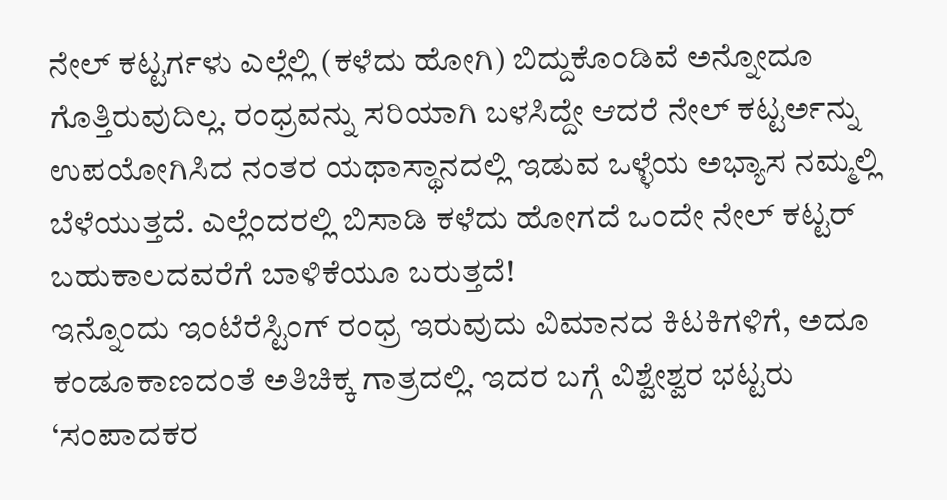ನೇಲ್ ಕಟ್ಟರ್ಗಳು ಎಲ್ಲೆಲ್ಲಿ (ಕಳೆದು ಹೋಗಿ) ಬಿದ್ದುಕೊಂಡಿವೆ ಅನ್ನೋದೂ ಗೊತ್ತಿರುವುದಿಲ್ಲ. ರಂಧ್ರವನ್ನು ಸರಿಯಾಗಿ ಬಳಸಿದ್ದೇ ಆದರೆ ನೇಲ್ ಕಟ್ಟರ್ಅನ್ನು ಉಪಯೋಗಿಸಿದ ನಂತರ ಯಥಾಸ್ಥಾನದಲ್ಲಿ ಇಡುವ ಒಳ್ಳೆಯ ಅಭ್ಯಾಸ ನಮ್ಮಲ್ಲಿ ಬೆಳೆಯುತ್ತದೆ. ಎಲ್ಲೆಂದರಲ್ಲಿ ಬಿಸಾಡಿ ಕಳೆದು ಹೋಗದೆ ಒಂದೇ ನೇಲ್ ಕಟ್ಟರ್ ಬಹುಕಾಲದವರೆಗೆ ಬಾಳಿಕೆಯೂ ಬರುತ್ತದೆ!
ಇನ್ನೊಂದು ಇಂಟೆರೆಸ್ಟಿಂಗ್ ರಂಧ್ರ ಇರುವುದು ವಿಮಾನದ ಕಿಟಕಿಗಳಿಗೆ, ಅದೂ ಕಂಡೂಕಾಣದಂತೆ ಅತಿಚಿಕ್ಕ ಗಾತ್ರದಲ್ಲಿ. ಇದರ ಬಗ್ಗೆ ವಿಶ್ವೇಶ್ವರ ಭಟ್ಟರು ‘ಸಂಪಾದಕರ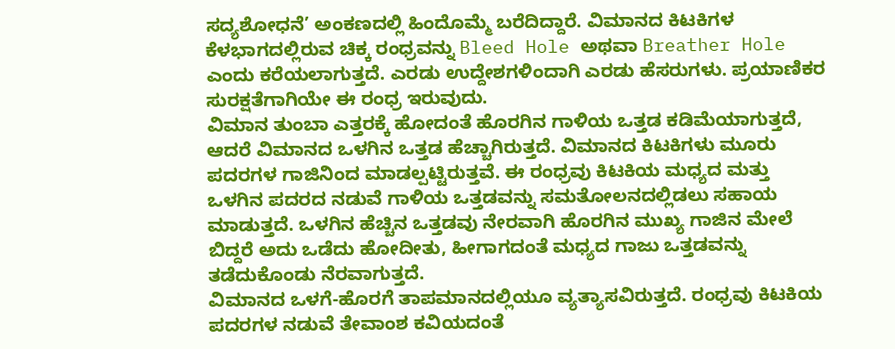ಸದ್ಯಶೋಧನೆ’ ಅಂಕಣದಲ್ಲಿ ಹಿಂದೊಮ್ಮೆ ಬರೆದಿದ್ದಾರೆ. ವಿಮಾನದ ಕಿಟಕಿಗಳ ಕೆಳಭಾಗದಲ್ಲಿರುವ ಚಿಕ್ಕ ರಂಧ್ರವನ್ನು Bleed Hole ಅಥವಾ Breather Hole ಎಂದು ಕರೆಯಲಾಗುತ್ತದೆ. ಎರಡು ಉದ್ದೇಶಗಳಿಂದಾಗಿ ಎರಡು ಹೆಸರುಗಳು. ಪ್ರಯಾಣಿಕರ ಸುರಕ್ಷತೆಗಾಗಿಯೇ ಈ ರಂಧ್ರ ಇರುವುದು.
ವಿಮಾನ ತುಂಬಾ ಎತ್ತರಕ್ಕೆ ಹೋದಂತೆ ಹೊರಗಿನ ಗಾಳಿಯ ಒತ್ತಡ ಕಡಿಮೆಯಾಗುತ್ತದೆ, ಆದರೆ ವಿಮಾನದ ಒಳಗಿನ ಒತ್ತಡ ಹೆಚ್ಚಾಗಿರುತ್ತದೆ. ವಿಮಾನದ ಕಿಟಕಿಗಳು ಮೂರು ಪದರಗಳ ಗಾಜಿನಿಂದ ಮಾಡಲ್ಪಟ್ಟಿರುತ್ತವೆ. ಈ ರಂಧ್ರವು ಕಿಟಕಿಯ ಮಧ್ಯದ ಮತ್ತು ಒಳಗಿನ ಪದರದ ನಡುವೆ ಗಾಳಿಯ ಒತ್ತಡವನ್ನು ಸಮತೋಲನದಲ್ಲಿಡಲು ಸಹಾಯ ಮಾಡುತ್ತದೆ. ಒಳಗಿನ ಹೆಚ್ಚಿನ ಒತ್ತಡವು ನೇರವಾಗಿ ಹೊರಗಿನ ಮುಖ್ಯ ಗಾಜಿನ ಮೇಲೆ ಬಿದ್ದರೆ ಅದು ಒಡೆದು ಹೋದೀತು, ಹೀಗಾಗದಂತೆ ಮಧ್ಯದ ಗಾಜು ಒತ್ತಡವನ್ನು ತಡೆದುಕೊಂಡು ನೆರವಾಗುತ್ತದೆ.
ವಿಮಾನದ ಒಳಗೆ-ಹೊರಗೆ ತಾಪಮಾನದಲ್ಲಿಯೂ ವ್ಯತ್ಯಾಸವಿರುತ್ತದೆ. ರಂಧ್ರವು ಕಿಟಕಿಯ ಪದರಗಳ ನಡುವೆ ತೇವಾಂಶ ಕವಿಯದಂತೆ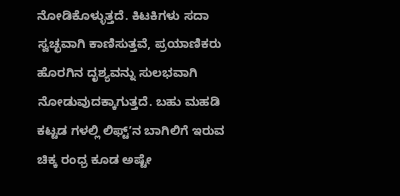ನೋಡಿಕೊಳ್ಳುತ್ತದೆ. ಕಿಟಕಿಗಳು ಸದಾ ಸ್ವಚ್ಛವಾಗಿ ಕಾಣಿಸುತ್ತವೆ, ಪ್ರಯಾಣಿಕರು ಹೊರಗಿನ ದೃಶ್ಯವನ್ನು ಸುಲಭವಾಗಿ ನೋಡುವುದಕ್ಕಾಗುತ್ತದೆ. ಬಹು ಮಹಡಿ ಕಟ್ಟಡ ಗಳಲ್ಲಿ ಲಿಫ್ಟ್ʼನ ಬಾಗಿಲಿಗೆ ಇರುವ ಚಿಕ್ಕ ರಂಧ್ರ ಕೂಡ ಅಷ್ಟೇ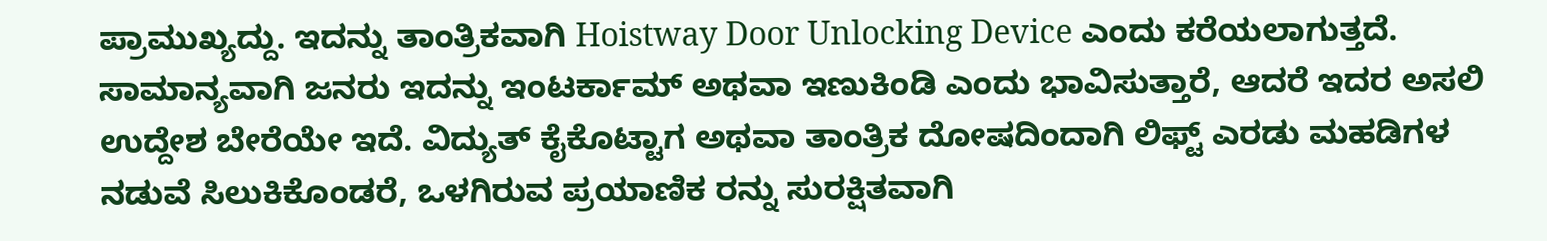ಪ್ರಾಮುಖ್ಯದ್ದು. ಇದನ್ನು ತಾಂತ್ರಿಕವಾಗಿ Hoistway Door Unlocking Device ಎಂದು ಕರೆಯಲಾಗುತ್ತದೆ.
ಸಾಮಾನ್ಯವಾಗಿ ಜನರು ಇದನ್ನು ಇಂಟರ್ಕಾಮ್ ಅಥವಾ ಇಣುಕಿಂಡಿ ಎಂದು ಭಾವಿಸುತ್ತಾರೆ, ಆದರೆ ಇದರ ಅಸಲಿ ಉದ್ದೇಶ ಬೇರೆಯೇ ಇದೆ. ವಿದ್ಯುತ್ ಕೈಕೊಟ್ಟಾಗ ಅಥವಾ ತಾಂತ್ರಿಕ ದೋಷದಿಂದಾಗಿ ಲಿಫ್ಟ್ ಎರಡು ಮಹಡಿಗಳ ನಡುವೆ ಸಿಲುಕಿಕೊಂಡರೆ, ಒಳಗಿರುವ ಪ್ರಯಾಣಿಕ ರನ್ನು ಸುರಕ್ಷಿತವಾಗಿ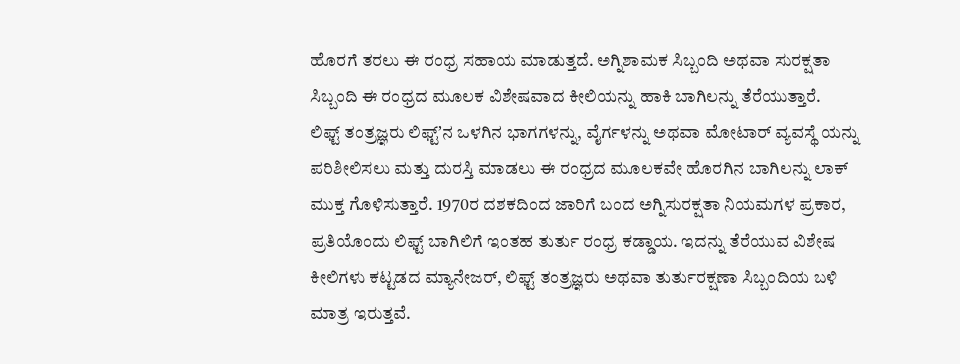ಹೊರಗೆ ತರಲು ಈ ರಂಧ್ರ ಸಹಾಯ ಮಾಡುತ್ತದೆ. ಅಗ್ನಿಶಾಮಕ ಸಿಬ್ಬಂದಿ ಅಥವಾ ಸುರಕ್ಷತಾ ಸಿಬ್ಬಂದಿ ಈ ರಂಧ್ರದ ಮೂಲಕ ವಿಶೇಷವಾದ ಕೀಲಿಯನ್ನು ಹಾಕಿ ಬಾಗಿಲನ್ನು ತೆರೆಯುತ್ತಾರೆ.
ಲಿಫ್ಟ್ ತಂತ್ರಜ್ಞರು ಲಿಫ್ಟ್ʼನ ಒಳಗಿನ ಭಾಗಗಳನ್ನು, ವೈರ್ಗಳನ್ನು ಅಥವಾ ಮೋಟಾರ್ ವ್ಯವಸ್ಥೆ ಯನ್ನು ಪರಿಶೀಲಿಸಲು ಮತ್ತು ದುರಸ್ತಿ ಮಾಡಲು ಈ ರಂಧ್ರದ ಮೂಲಕವೇ ಹೊರಗಿನ ಬಾಗಿಲನ್ನು ಲಾಕ್ ಮುಕ್ತ ಗೊಳಿಸುತ್ತಾರೆ. 1970ರ ದಶಕದಿಂದ ಜಾರಿಗೆ ಬಂದ ಅಗ್ನಿಸುರಕ್ಷತಾ ನಿಯಮಗಳ ಪ್ರಕಾರ, ಪ್ರತಿಯೊಂದು ಲಿಫ್ಟ್ ಬಾಗಿಲಿಗೆ ಇಂತಹ ತುರ್ತು ರಂಧ್ರ ಕಡ್ಡಾಯ. ಇದನ್ನು ತೆರೆಯುವ ವಿಶೇಷ ಕೀಲಿಗಳು ಕಟ್ಟಡದ ಮ್ಯಾನೇಜರ್, ಲಿಫ್ಟ್ ತಂತ್ರಜ್ಞರು ಅಥವಾ ತುರ್ತುರಕ್ಷಣಾ ಸಿಬ್ಬಂದಿಯ ಬಳಿ ಮಾತ್ರ ಇರುತ್ತವೆ.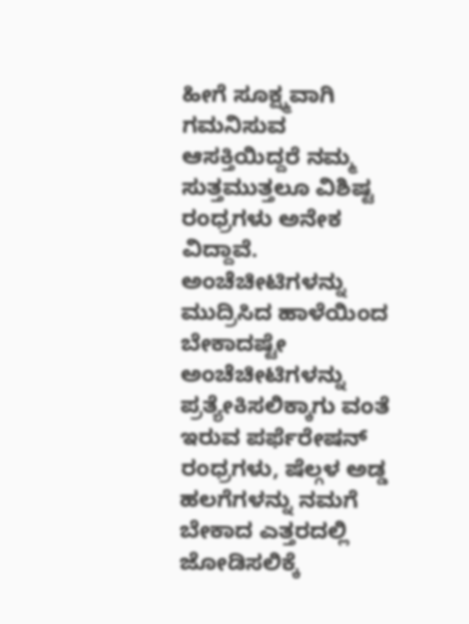ಹೀಗೆ ಸೂಕ್ಷ್ಮವಾಗಿ ಗಮನಿಸುವ ಆಸಕ್ತಿಯಿದ್ದರೆ ನಮ್ಮ ಸುತ್ತಮುತ್ತಲೂ ವಿಶಿಷ್ಟ ರಂಧ್ರಗಳು ಅನೇಕ ವಿದ್ದಾವೆ. ಅಂಚೆಚೀಟಿಗಳನ್ನು ಮುದ್ರಿಸಿದ ಹಾಳೆಯಿಂದ ಬೇಕಾದಷ್ಟೇ ಅಂಚೆಚೀಟಿಗಳನ್ನು ಪ್ರತ್ಯೇಕಿಸಲಿಕ್ಕಾಗು ವಂತೆ ಇರುವ ಪರ್ಫೆರೇಷನ್ ರಂಧ್ರಗಳು, ಷೆಲ್ಗಳ ಅಡ್ಡ ಹಲಗೆಗಳನ್ನು ನಮಗೆ ಬೇಕಾದ ಎತ್ತರದಲ್ಲಿ ಜೋಡಿಸಲಿಕ್ಕೆ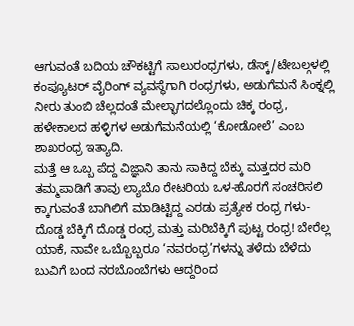ಆಗುವಂತೆ ಬದಿಯ ಚೌಕಟ್ಟಿಗೆ ಸಾಲುರಂಧ್ರಗಳು, ಡೆಸ್ಕ್/ಟೇಬಲ್ಗಳಲ್ಲಿ ಕಂಪ್ಯೂಟರ್ ವೈರಿಂಗ್ ವ್ಯವಸ್ಥೆಗಾಗಿ ರಂಧ್ರಗಳು, ಅಡುಗೆಮನೆ ಸಿಂಕ್ನಲ್ಲಿ ನೀರು ತುಂಬಿ ಚೆಲ್ಲದಂತೆ ಮೇಲ್ಭಾಗದಲ್ಲೊಂದು ಚಿಕ್ಕ ರಂಧ್ರ, ಹಳೇಕಾಲದ ಹಳ್ಳಿಗಳ ಅಡುಗೆಮನೆಯಲ್ಲಿ ‘ಕೋಡೋಲೆ’ ಎಂಬ ಶಾಖರಂಧ್ರ ಇತ್ಯಾದಿ.
ಮತ್ತೆ ಆ ಒಬ್ಬ ಪೆದ್ದ ವಿಜ್ಞಾನಿ ತಾನು ಸಾಕಿದ್ದ ಬೆಕ್ಕು ಮತ್ತದರ ಮರಿ ತಮ್ಮಪಾಡಿಗೆ ತಾವು ಲ್ಯಾಬೊ ರೇಟರಿಯ ಒಳ-ಹೊರಗೆ ಸಂಚರಿಸಲಿ ಕ್ಕಾಗುವಂತೆ ಬಾಗಿಲಿಗೆ ಮಾಡಿಟ್ಟಿದ್ದ ಎರಡು ಪ್ರತ್ಯೇಕ ರಂಧ್ರ ಗಳು- ದೊಡ್ಡ ಬೆಕ್ಕಿಗೆ ದೊಡ್ಡ ರಂಧ್ರ ಮತ್ತು ಮರಿಬೆಕ್ಕಿಗೆ ಪುಟ್ಟ ರಂಧ್ರ! ಬೇರೆಲ್ಲ ಯಾಕೆ, ನಾವೇ ಒಬ್ಬೊಬ್ಬರೂ ‘ನವರಂಧ್ರ’ಗಳನ್ನು ತಳೆದು ಬೆಳೆದು ಬುವಿಗೆ ಬಂದ ನರಬೊಂಬೆಗಳು ಆದ್ದರಿಂದ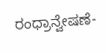ರಂಧ್ರಾನ್ವೇಷಣೆ-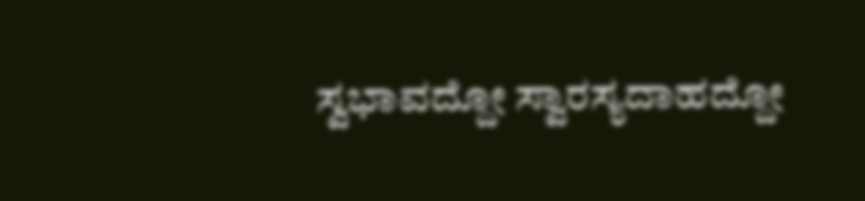ಸ್ವಭಾವದ್ದೋ ಸ್ವಾರಸ್ಯದಾಹದ್ದೋ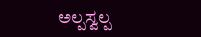ಅಲ್ಪಸ್ವಲ್ಪ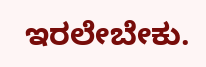ಇರಲೇಬೇಕು.